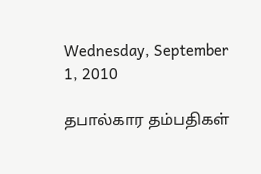Wednesday, September 1, 2010

தபால்கார தம்பதிகள்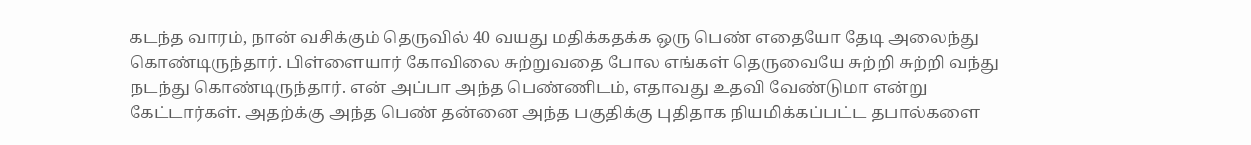கடந்த வாரம், நான் வசிக்கும் தெருவில் 40 வயது மதிக்கதக்க ஒரு பெண் எதையோ தேடி அலைந்து கொண்டிருந்தார். பிள்ளையார் கோவிலை சுற்றுவதை போல எங்கள் தெருவையே சுற்றி சுற்றி வந்து நடந்து கொண்டிருந்தார். என் அப்பா அந்த பெண்ணிடம், எதாவது உதவி வேண்டுமா என்று கேட்டார்கள். அதற்க்கு அந்த பெண் தன்னை அந்த பகுதிக்கு புதிதாக நியமிக்கப்பட்ட தபால்களை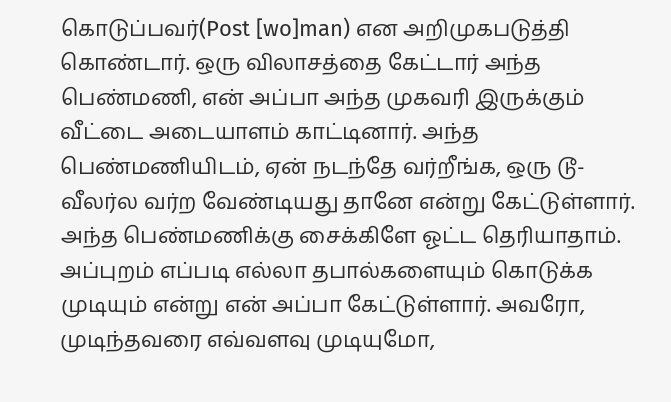கொடுப்பவர்(Post [wo]man) என அறிமுகபடுத்தி கொண்டார். ஒரு விலாசத்தை கேட்டார் அந்த பெண்மணி, என் அப்பா அந்த முகவரி இருக்கும் வீட்டை அடையாளம் காட்டினார். அந்த பெண்மணியிடம், ஏன் நடந்தே வர்றீங்க, ஒரு டூ-வீலர்ல வர்ற வேண்டியது தானே என்று கேட்டுள்ளார். அந்த பெண்மணிக்கு சைக்கிளே ஓட்ட தெரியாதாம். அப்புறம் எப்படி எல்லா தபால்களையும் கொடுக்க முடியும் என்று என் அப்பா கேட்டுள்ளார். அவரோ, முடிந்தவரை எவ்வளவு முடியுமோ,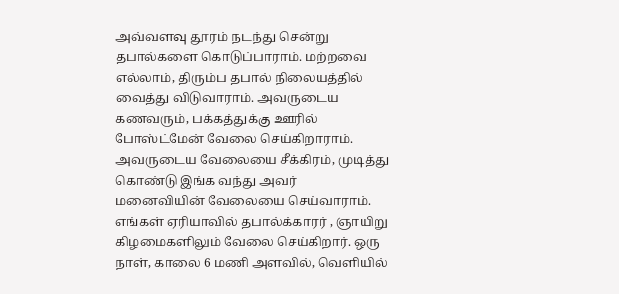அவ்வளவு தூரம் நடந்து சென்று தபால்களை கொடுப்பாராம். மற்றவை எல்லாம், திரும்ப தபால் நிலையத்தில் வைத்து விடுவாராம். அவருடைய கணவரும், பக்கத்துக்கு ஊரில் போஸ்ட்மேன் வேலை செய்கிறாராம். அவருடைய வேலையை சீக்கிரம், முடித்து கொண்டு இங்க வந்து அவர் மனைவியின் வேலையை செய்வாராம். எங்கள் ஏரியாவில் தபால்க்காரர் , ஞாயிறு கிழமைகளிலும் வேலை செய்கிறார். ஒரு நாள், காலை 6 மணி அளவில், வெளியில்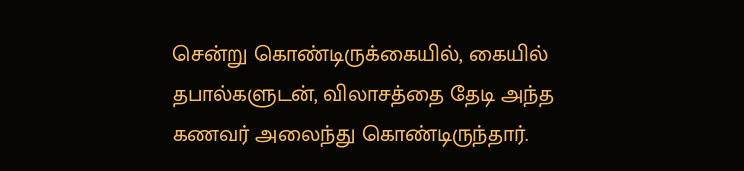சென்று கொண்டிருக்கையில், கையில் தபால்களுடன், விலாசத்தை தேடி அந்த கணவர் அலைந்து கொண்டிருந்தார்.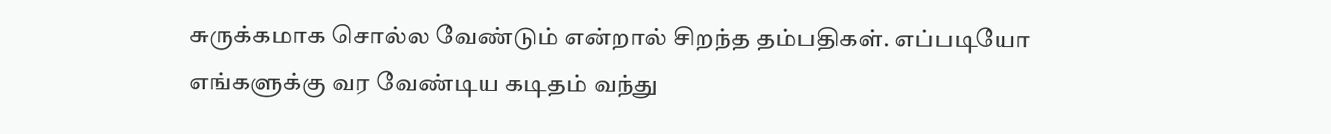சுருக்கமாக சொல்ல வேண்டும் என்றால் சிறந்த தம்பதிகள். எப்படியோ எங்களுக்கு வர வேண்டிய கடிதம் வந்து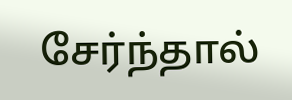சேர்ந்தால்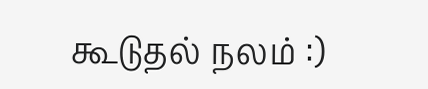கூடுதல் நலம் :)